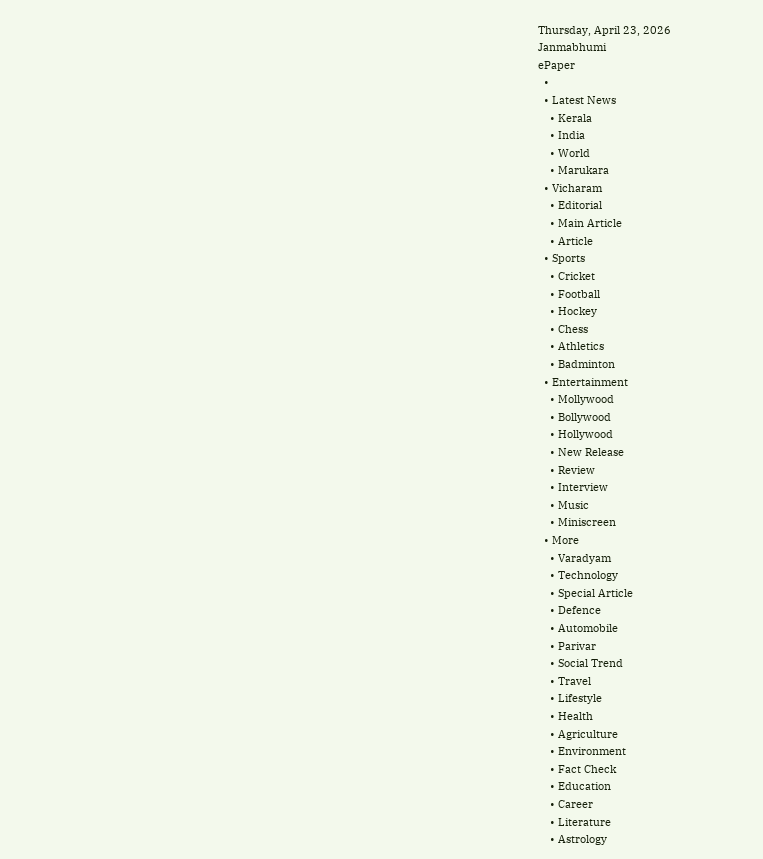Thursday, April 23, 2026
Janmabhumi
ePaper
  •
  • Latest News
    • Kerala
    • India
    • World
    • Marukara
  • Vicharam
    • Editorial
    • Main Article
    • Article
  • Sports
    • Cricket
    • Football
    • Hockey
    • Chess
    • Athletics
    • Badminton
  • Entertainment
    • Mollywood
    • Bollywood
    • Hollywood
    • New Release
    • Review
    • Interview
    • Music
    • Miniscreen
  • More
    • Varadyam
    • Technology
    • Special Article
    • Defence
    • Automobile
    • Parivar
    • Social Trend
    • Travel
    • Lifestyle
    • Health
    • Agriculture
    • Environment
    • Fact Check
    • Education
    • Career
    • Literature
    • Astrology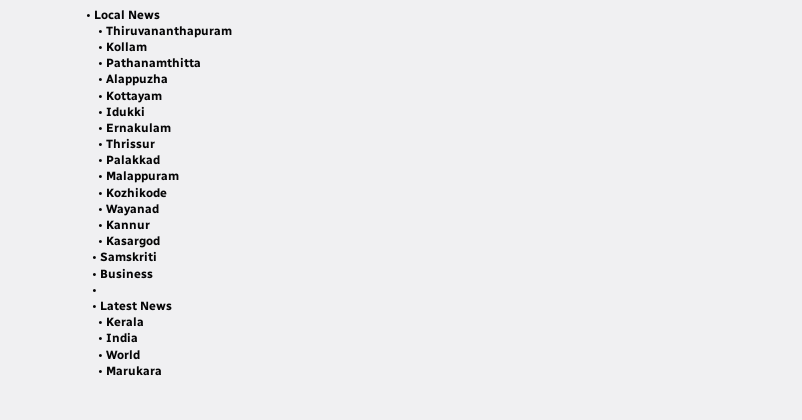• Local News
    • Thiruvananthapuram
    • Kollam
    • Pathanamthitta
    • Alappuzha
    • Kottayam
    • Idukki
    • Ernakulam
    • Thrissur
    • Palakkad
    • Malappuram
    • Kozhikode
    • Wayanad
    • Kannur
    • Kasargod
  • Samskriti
  • Business
  •
  • Latest News
    • Kerala
    • India
    • World
    • Marukara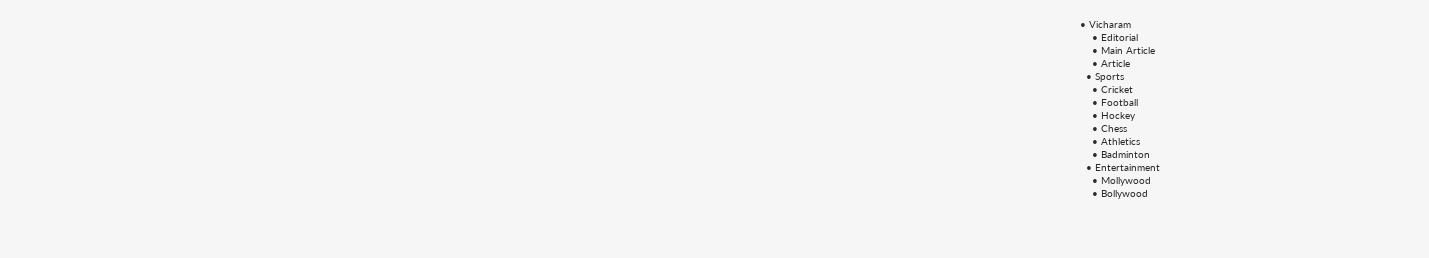• Vicharam
    • Editorial
    • Main Article
    • Article
  • Sports
    • Cricket
    • Football
    • Hockey
    • Chess
    • Athletics
    • Badminton
  • Entertainment
    • Mollywood
    • Bollywood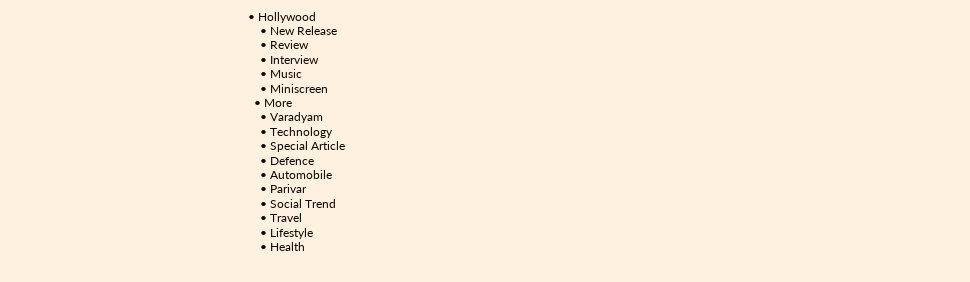• Hollywood
    • New Release
    • Review
    • Interview
    • Music
    • Miniscreen
  • More
    • Varadyam
    • Technology
    • Special Article
    • Defence
    • Automobile
    • Parivar
    • Social Trend
    • Travel
    • Lifestyle
    • Health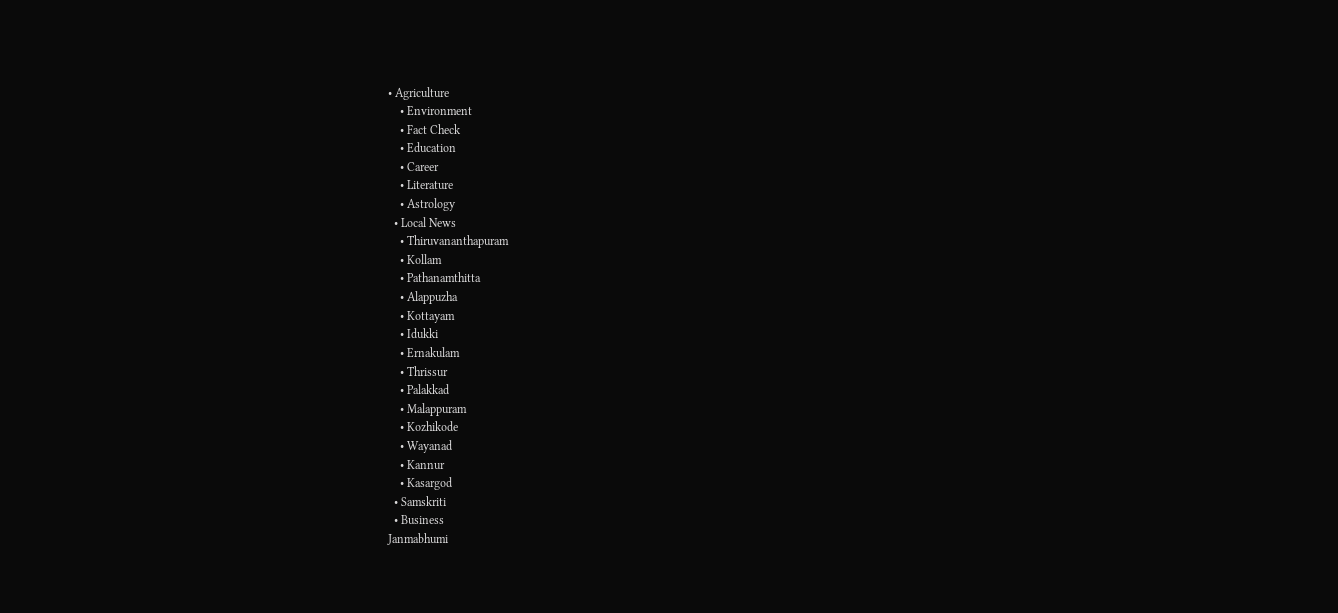• Agriculture
    • Environment
    • Fact Check
    • Education
    • Career
    • Literature
    • Astrology
  • Local News
    • Thiruvananthapuram
    • Kollam
    • Pathanamthitta
    • Alappuzha
    • Kottayam
    • Idukki
    • Ernakulam
    • Thrissur
    • Palakkad
    • Malappuram
    • Kozhikode
    • Wayanad
    • Kannur
    • Kasargod
  • Samskriti
  • Business
Janmabhumi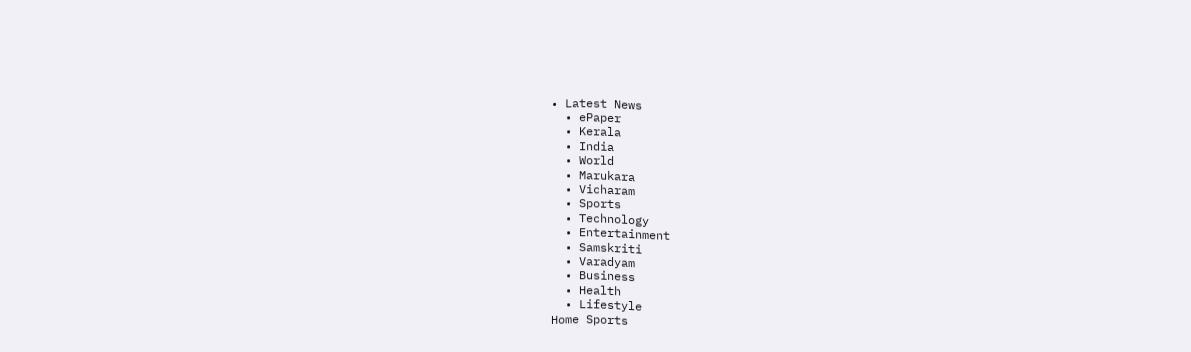• Latest News
  • ePaper
  • Kerala
  • India
  • World
  • Marukara
  • Vicharam
  • Sports
  • Technology
  • Entertainment
  • Samskriti
  • Varadyam
  • Business
  • Health
  • Lifestyle
Home Sports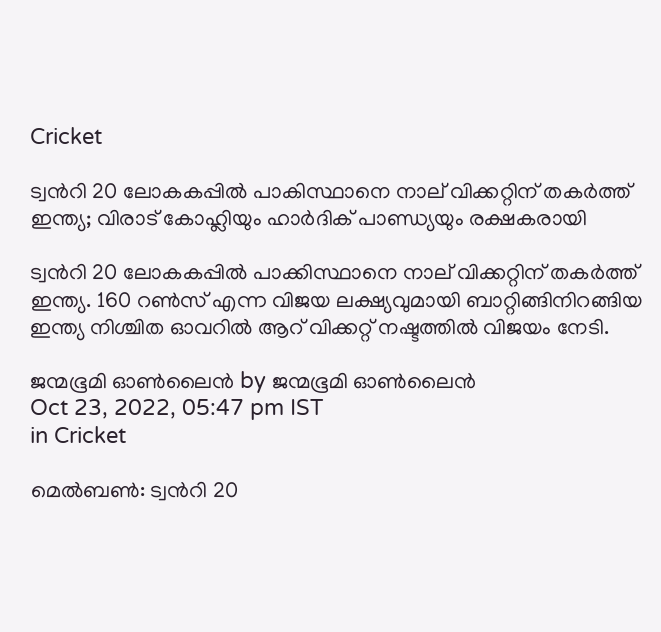Cricket

ട്വന്‍റി 20 ലോകകപ്പില്‍ പാകിസ്ഥാനെ നാല് വിക്കറ്റിന് തകര്‍ത്ത് ഇന്ത്യ; വിരാട് കോഹ്ലിയും ഹാര്‍ദിക് പാണ്ഡ്യയും രക്ഷകരായി

ട്വന്‍റി 20 ലോകകപ്പില്‍ പാക്കിസ്ഥാനെ നാല് വിക്കറ്റിന് തകര്‍ത്ത് ഇന്ത്യ. 160 റണ്‍സ് എന്ന വിജയ ലക്ഷ്യവുമായി ബാറ്റിങ്ങിനിറങ്ങിയ ഇന്ത്യ നിശ്ചിത ഓവറില്‍ ആറ് വിക്കറ്റ് നഷ്ടത്തില്‍ വിജയം നേടി.

ജന്മഭൂമി ഓണ്‍ലൈന്‍ by ജന്മഭൂമി ഓണ്‍ലൈന്‍
Oct 23, 2022, 05:47 pm IST
in Cricket

മെല്‍ബണ്‍: ട്വന്‍റി 20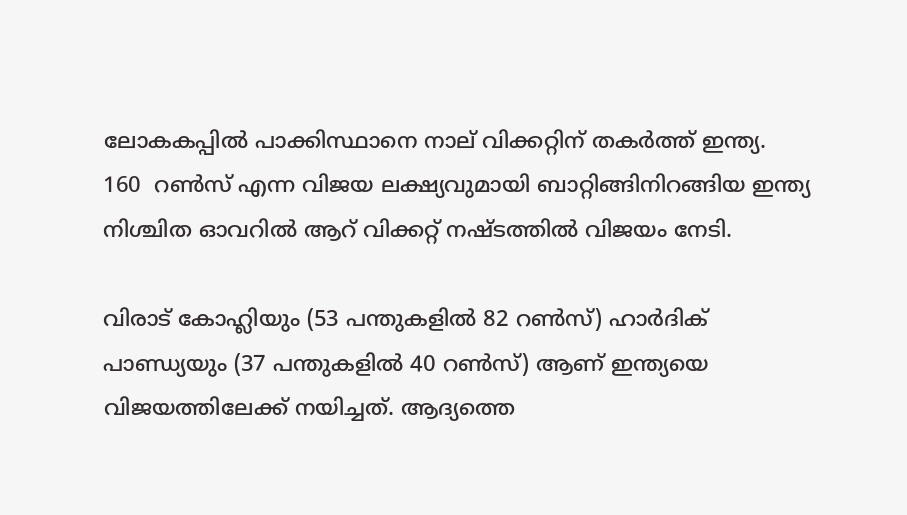ലോകകപ്പില്‍ പാക്കിസ്ഥാനെ നാല് വിക്കറ്റിന് തകര്‍ത്ത് ഇന്ത്യ.  160  റണ്‍സ് എന്ന വിജയ ലക്ഷ്യവുമായി ബാറ്റിങ്ങിനിറങ്ങിയ ഇന്ത്യ നിശ്ചിത ഓവറില്‍ ആറ് വിക്കറ്റ് നഷ്ടത്തില്‍ വിജയം നേടി.

വിരാട് കോഹ്ലിയും (53 പന്തുകളില്‍ 82 റണ്‍സ്) ഹാര്‍ദിക് പാണ്ഡ്യയും (37 പന്തുകളില്‍ 40 റണ്‍സ്) ആണ് ഇന്ത്യയെ വിജയത്തിലേക്ക് നയിച്ചത്. ആദ്യത്തെ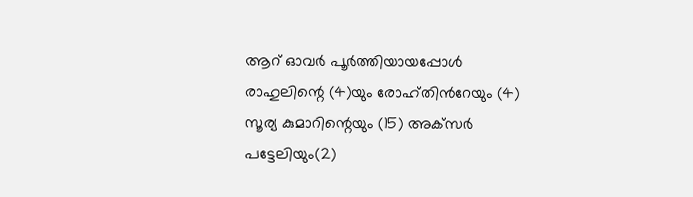ആറ് ഓവര്‍ പൂര്‍ത്തിയായപ്പോള്‍ രാഹുലിന്റെ (4)യും രോഹ്തിന്‍റേയും (4) സൂര്യ കുമാറിന്റെയും (15) അക്‌സര്‍ പട്ടേലിയും(2)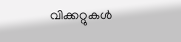വിക്കറ്റുകള്‍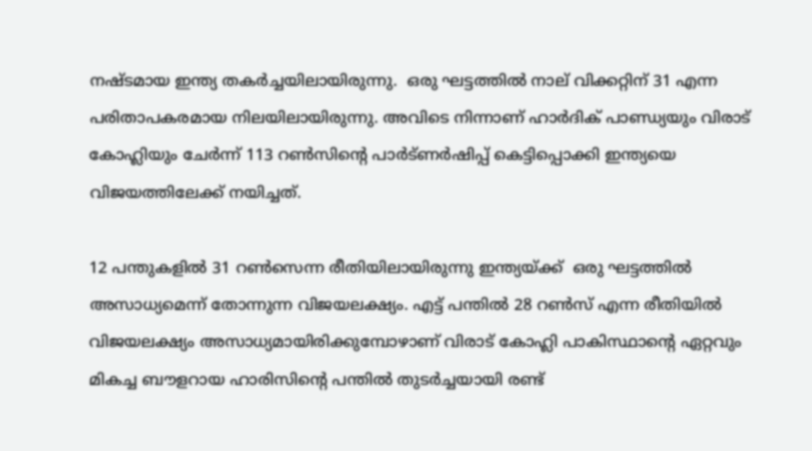നഷ്ടമായ ഇന്ത്യ തകര്‍ച്ചയിലായിരുന്നു.  ഒരു ഘട്ടത്തില്‍ നാല് വിക്കറ്റിന് 31 എന്ന പരിതാപകരമായ നിലയിലായിരുന്നു. അവിടെ നിന്നാണ് ഹാര്‍ദിക് പാണ്ഡ്യയും വിരാട് കോഹ്ലിയും ചേര്‍ന്ന് 113 റണ്‍സിന്റെ പാര്‍ട്ണര്‍ഷിപ്പ് കെട്ടിപ്പൊക്കി ഇന്ത്യയെ വിജയത്തിലേക്ക് നയിച്ചത്.

12 പന്തുകളില്‍ 31 റണ്‍സെന്ന രീതിയിലായിരുന്നു ഇന്ത്യയ്‌ക്ക്  ഒരു ഘട്ടത്തില്‍ അസാധ്യമെന്ന് തോന്നുന്ന വിജയലക്ഷ്യം. എട്ട് പന്തില്‍ 28 റണ്‍സ് എന്ന രീതിയില്‍ വിജയലക്ഷ്യം അസാധ്യമായിരിക്കുമ്പോഴാണ് വിരാട് കോഹ്ലി പാകിസ്ഥാന്റെ ഏറ്റവും മികച്ച ബൗളറായ ഹാരിസിന്റെ പന്തില്‍ തുടര്‍ച്ചയായി രണ്ട്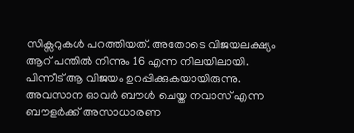സിക്സറുകള്‍ പറത്തിയത്. അതോടെ വിജയലക്ഷ്യം ആറ് പന്തില്‍ നിന്നും 16 എന്ന നിലയിലായി. പിന്നീട് ആ വിജയം ഉറപ്പിക്കുകയായിരുന്നു. അവസാന ഓവര്‍ ബൗള്‍ ചെയ്ത നവാസ് എന്ന ബൗളര്‍ക്ക് അസാധാരണ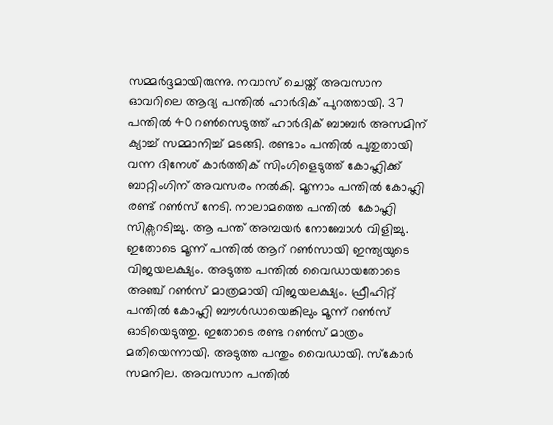സമ്മര്‍ദ്ദമായിരുന്നു. നവാസ് ചെയ്ത് അവസാന ഓവറിലെ ആദ്യ പന്തില്‍ ഹാര്‍ദിക് പുറത്തായി. 37 പന്തില്‍ 40 റണ്‍സെടുത്ത് ഹാര്‍ദിക് ബാബര്‍ അസമിന് ക്യാച്ച് സമ്മാനിച്ച് മടങ്ങി. രണ്ടാം പന്തില്‍ പുതുതായി വന്ന ദിനേശ് കാര്‍ത്തിക് സിംഗിളെടുത്ത് കോഹ്ലിക്ക് ബാറ്റിംഗിന് അവസരം നല്‍കി. മൂന്നാം പന്തില്‍ കോഹ്ലി രണ്ട് റണ്‍സ് നേടി. നാലാമത്തെ പന്തില്‍  കോഹ്ലി സിക്സറടിച്ചു. ആ പന്ത് അമ്പയര്‍ നോബോള്‍ വിളിച്ചു. ഇതോടെ മൂന്ന് പന്തില്‍ ആറ് റണ്‍സായി ഇന്ത്യയുടെ വിജയലക്ഷ്യം. അടുത്ത പന്തില്‍ വൈഡായതോടെ അഞ്ച് റണ്‍സ് മാത്രമായി വിജയലക്ഷ്യം. ഫ്രീഹിറ്റ് പന്തില്‍ കോഹ്ലി ബൗള്‍ഡായെങ്കിലും മൂന്ന് റണ്‍സ് ഓടിയെടുത്തു. ഇതോടെ രണ്ട റണ്‍സ് മാത്രം മതിയെന്നായി. അടുത്ത പന്തും വൈഡായി. സ്കോര്‍ സമനില. അവസാന പന്തില്‍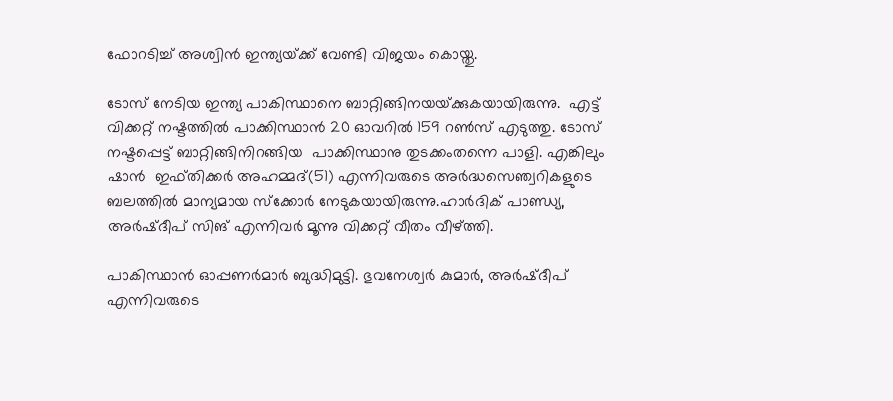ഫോറടിച്ച് അശ്വിന്‍ ഇന്ത്യയ്‌ക്ക് വേണ്ടി വിജയം കൊയ്തു.

ടോസ് നേടിയ ഇന്ത്യ പാകിസ്ഥാനെ ബാറ്റിങ്ങിനയയ്‌ക്കുകയായിരുന്നു.  എട്ട് വിക്കറ്റ് നഷ്ടത്തില്‍ പാക്കിസ്ഥാന്‍ 20 ഓവറില്‍ 159 റണ്‍സ് എടുത്തു. ടോസ് നഷ്ടപ്പെട്ട് ബാറ്റിങ്ങിനിറങ്ങിയ  പാക്കിസ്ഥാനു തുടക്കംതന്നെ പാളി. എങ്കിലും  ഷാന്‍  ഇഫ്തിക്കര്‍ അഹമ്മദ്(51) എന്നിവരുടെ അര്‍ദ്ധസെഞ്വറികളുടെ ബലത്തില്‍ മാന്യമായ സ്‌ക്കോര്‍ നേടുകയായിരുന്നു.ഹാര്‍ദിക് പാണ്ഡ്യ,  അര്‍ഷ്ദീപ് സിങ് എന്നിവര്‍ മൂന്നു വിക്കറ്റ് വീതം വീഴ്‌ത്തി.

പാകിസ്ഥാന്‍ ഓപ്പണര്‍മാര്‍ ബുദ്ധിമുട്ടി. ഭുവനേശ്വര്‍ കുമാര്‍, അര്‍ഷ്ദീപ് എന്നിവരുടെ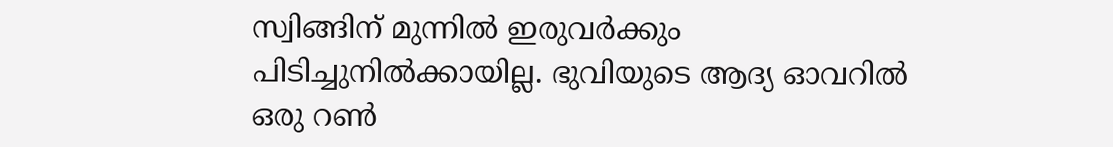സ്വിങ്ങിന് മുന്നില്‍ ഇരുവര്‍ക്കും പിടിച്ചുനില്‍ക്കായില്ല. ഭുവിയുടെ ആദ്യ ഓവറില്‍ ഒരു റണ്‍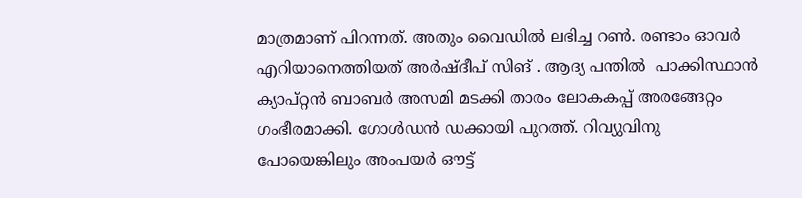മാത്രമാണ് പിറന്നത്. അതും വൈഡില്‍ ലഭിച്ച റണ്‍. രണ്ടാം ഓവര്‍ എറിയാനെത്തിയത് അര്‍ഷ്ദീപ് സിങ് . ആദ്യ പന്തില്‍  പാക്കിസ്ഥാന്‍ ക്യാപ്റ്റന്‍ ബാബര്‍ അസമി മടക്കി താരം ലോകകപ്പ് അരങ്ങേറ്റം ഗംഭീരമാക്കി. ഗോള്‍ഡന്‍ ഡക്കായി പുറത്ത്. റിവ്യുവിനു പോയെങ്കിലും അംപയര്‍ ഔട്ട്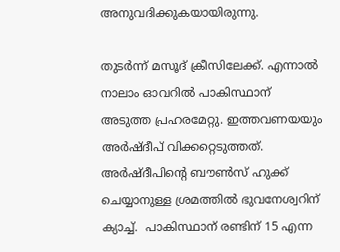അനുവദിക്കുകയായിരുന്നു.

തുടര്‍ന്ന് മസൂദ് ക്രീസിലേക്ക്. എന്നാല്‍ നാലാം ഓവറില്‍ പാകിസ്ഥാന് അടുത്ത പ്രഹരമേറ്റു. ഇത്തവണയയും അര്‍ഷ്ദീപ് വിക്കറ്റെടുത്തത്. അര്‍ഷ്ദീപിന്റെ ബൗണ്‍സ് ഹുക്ക് ചെയ്യാനുള്ള ശ്രമത്തില്‍ ഭുവനേശ്വറിന് ക്യാച്ച്.  പാകിസ്ഥാന് രണ്ടിന് 15 എന്ന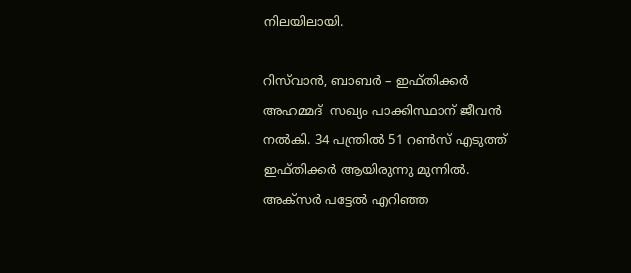നിലയിലായി.

റിസ്‌വാന്‍, ബാബര്‍ – ഇഫ്തിക്കര്‍ അഹമ്മദ്  സഖ്യം പാക്കിസ്ഥാന് ജീവന്‍ നല്‍കി. 34 പന്ത്രില്‍ 51 റണ്‍സ് എടുത്ത്  ഇഫ്തിക്കര്‍ ആയിരുന്നു മുന്നില്‍. അക്‌സര്‍ പട്ടേല്‍ എറിഞ്ഞ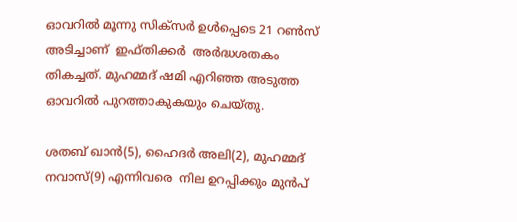ഓവറില്‍ മൂന്നു സിക്‌സര്‍ ഉള്‍പ്പെടെ 21 റണ്‍സ് അടിച്ചാണ്  ഇഫ്തിക്കര്‍  അര്‍ദ്ധശതകം തികച്ചത്. മുഹമ്മദ് ഷമി എറിഞ്ഞ അടുത്ത ഓവറില്‍ പുറത്താകുകയും ചെയ്തു.

ശതബ് ഖാന്‍(5), ഹൈദര്‍ അലി(2), മുഹമ്മദ് നവാസ്(9) എന്നിവരെ  നില ഉറപ്പിക്കും മുന്‍പ്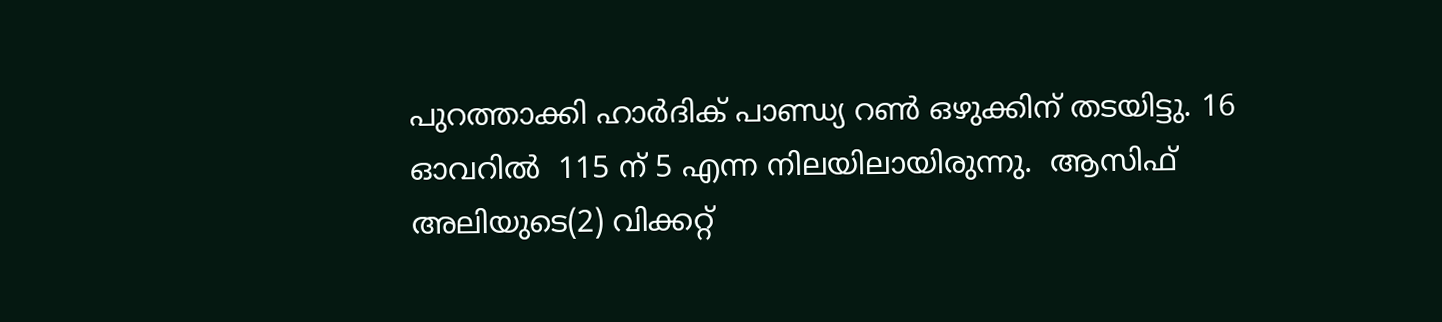പുറത്താക്കി ഹാര്‍ദിക് പാണ്ഡ്യ റണ്‍ ഒഴുക്കിന് തടയിട്ടു. 16 ഓവറില്‍  115 ന് 5 എന്ന നിലയിലായിരുന്നു.  ആസിഫ് അലിയുടെ(2) വിക്കറ്റ്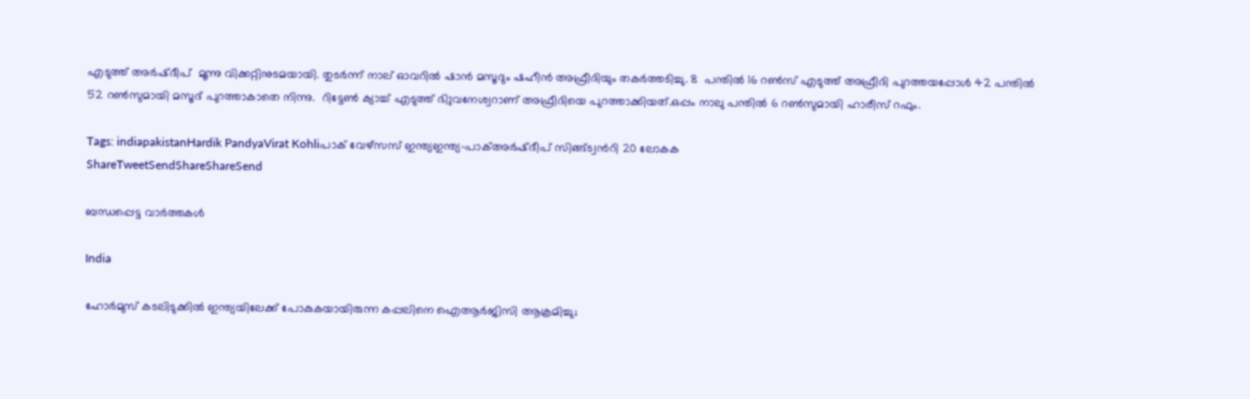എടുത്ത് അര്‍ഷ്ദീപ്  മൂന്നു വിക്കറ്റിനുടമയായി. തുടര്‍ന്ന് നാല് ഓവറില്‍ ഷാന്‍ മസൂദും ഷഹീന്‍ അഫ്രീദിയും തകര്‍ത്തടിച്ചു. 8  പന്തില്‍ 16 റണ്‍സ് എടുത്ത് അഫ്രീദി പുറത്തയപ്പോള്‍ 42 പന്തില്‍ 52 റണ്‍സുമായി മസൂദ് പുറത്താകാതെ നിന്നു.  റിട്ടേണ്‍ ക്യാച്ച് എടുത്ത് ഭിുവനേശ്വറാണ് അഫ്രീദിയെ പുറത്താക്കിയത്.ഒപ്പം നാലു പന്തില്‍ 6 റണ്‍സുമായി ഹാരീസ് റഫും.

Tags: indiapakistanHardik PandyaVirat Kohliപാക് വേഴ്സസ് ഇന്ത്യഇന്ത്യ-പാക്അര്‍ഷ്ദീപ് സിങ്ങ്ട്വന്‍റി 20 ലോകക
ShareTweetSendShareShareSend

ബന്ധപ്പെട്ട വാര്‍ത്തകള്‍

India

ഹോർമുസ് കടലിടുക്കിൽ ഇന്ത്യയിലേക്ക് പോകുകയായിരുന്ന കപ്പലിനെ ഐആർജിസി ആക്രമിച്ചു;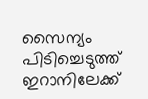സൈന്യം പിടിച്ചെടുത്ത് ഇറാനിലേക്ക്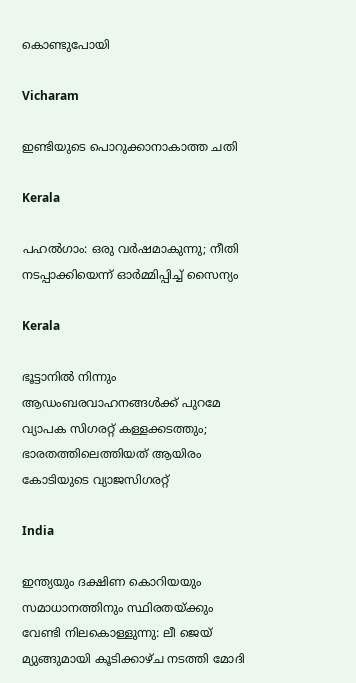കൊണ്ടുപോയി

Vicharam

ഇണ്ടിയുടെ പൊറുക്കാനാകാത്ത ചതി

Kerala

പഹൽഗാം: ഒരു വർഷമാകുന്നു; നീതി നടപ്പാക്കിയെന്ന് ഓർമ്മിപ്പിച്ച് സൈന്യം

Kerala

ഭൂട്ടാനിൽ നിന്നും ആഡംബരവാഹനങ്ങൾക്ക് പുറമേ വ്യാപക സിഗരറ്റ് കള്ളക്കടത്തും; ഭാരതത്തിലെത്തിയത് ആയിരം കോടിയുടെ വ്യാജസിഗരറ്റ്

India

ഇന്ത്യയും ദക്ഷിണ കൊറിയയും സമാധാനത്തിനും സ്ഥിരതയ്‌ക്കും വേണ്ടി നിലകൊള്ളുന്നു: ലീ ജെയ് മ്യുങ്ങുമായി കൂടിക്കാഴ്ച നടത്തി മോദി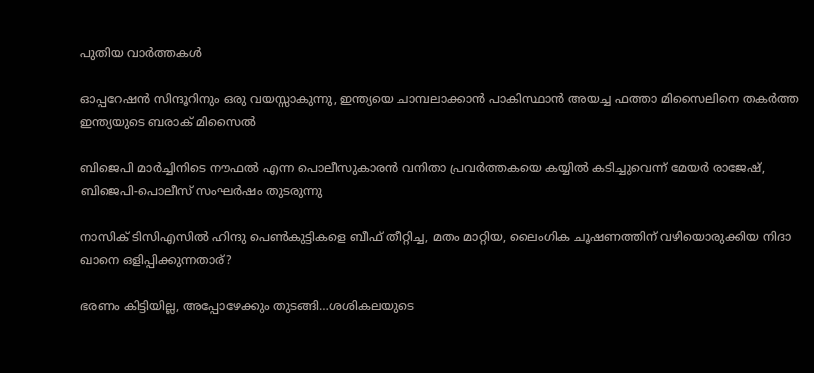പുതിയ വാര്‍ത്തകള്‍

ഓപ്പറേഷന്‍ സിന്ദൂറിനും ഒരു വയസ്സാകുന്നു, ഇന്ത്യയെ ചാമ്പലാക്കാന്‍ പാകിസ്ഥാന്‍ അയച്ച ഫത്താ മിസൈലിനെ തകര്‍ത്ത ഇന്ത്യയുടെ ബരാക് മിസൈല്‍

ബിജെപി മാര്‍ച്ചിനിടെ നൗഫല്‍ എന്ന പൊലീസുകാരന്‍ വനിതാ പ്രവര്‍ത്തകയെ കയ്യില്‍ കടിച്ചുവെന്ന് മേയര്‍ രാജേഷ്, ബിജെപി-പൊലീസ് സംഘര്‍ഷം തുടരുന്നു

നാസിക് ടിസിഎസില്‍ ഹിന്ദു പെണ്‍കുട്ടികളെ ബീഫ് തീറ്റിച്ച, മതം മാറ്റിയ, ലൈംഗിക ചൂഷണത്തിന് വഴിയൊരുക്കിയ നിദാ ഖാനെ ഒളിപ്പിക്കുന്നതാര്?

ഭരണം കിട്ടിയില്ല, അപ്പോഴേക്കും തുടങ്ങി…ശശികലയുടെ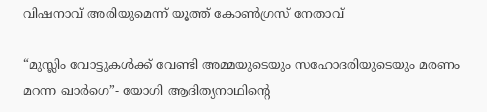വിഷനാവ് അരിയുമെന്ന് യൂത്ത് കോണ്‍ഗ്രസ് നേതാവ്

“മുസ്ലിം വോട്ടുകള്‍ക്ക് വേണ്ടി അമ്മയുടെയും സഹോദരിയുടെയും മരണം മറന്ന ഖാര്‍ഗെ”- യോഗി ആദിത്യനാഥിന്റെ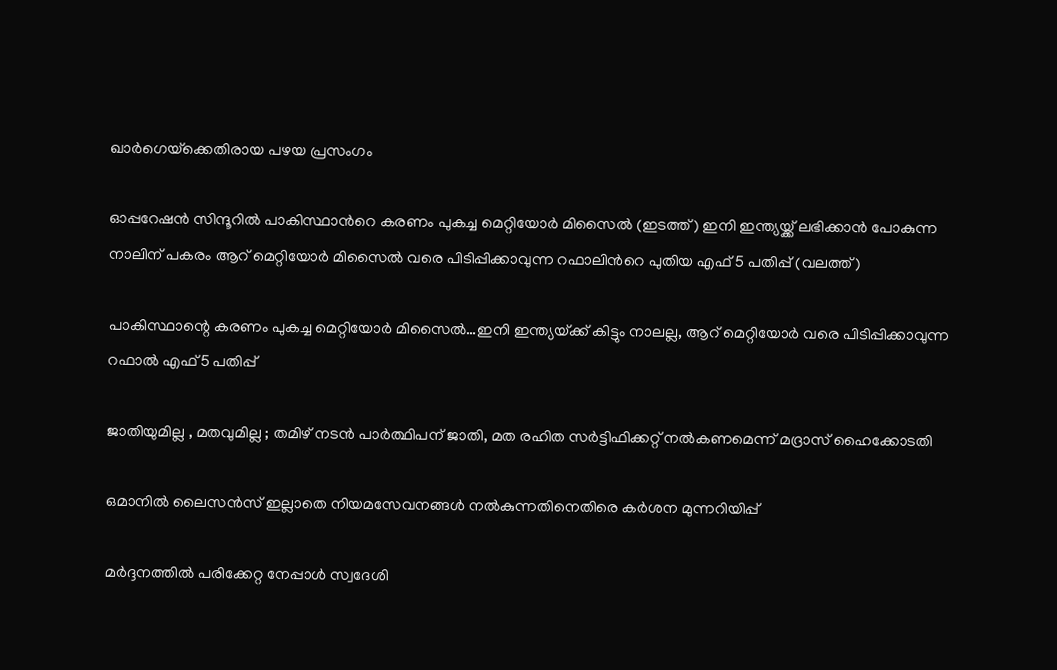ഖാര്‍ഗെയ്‌ക്കെതിരായ പഴയ പ്രസംഗം

ഓപ്പറേഷന്‍ സിന്ദൂറില്‍ പാകിസ്ഥാന്‍റെ കരണം പുകച്ച മെറ്റിയോര്‍ മിസൈല്‍ (ഇടത്ത്) ഇനി ഇന്ത്യയ്ക്ക് ലഭിക്കാന്‍ പോകുന്ന നാലിന് പകരം ആറ് മെറ്റിയോര്‍ മിസൈല്‍ വരെ പിടിപ്പിക്കാവുന്ന റഫാലിന്‍റെ പുതിയ എഫ് 5 പതിപ്പ് (വലത്ത്)

പാകിസ്ഥാന്റെ കരണം പുകച്ച മെറ്റിയോര്‍ മിസൈല്‍…ഇനി ഇന്ത്യയ്‌ക്ക് കിട്ടും നാലല്ല, ആറ് മെറ്റിയോര്‍ വരെ പിടിപ്പിക്കാവുന്ന റഫാല്‍ എഫ്5 പതിപ്പ്

ജാതിയുമില്ല , മതവുമില്ല ; തമിഴ് നടൻ പാർത്ഥിപന് ജാതി, മത രഹിത സർട്ടിഫിക്കറ്റ് നൽകണമെന്ന് മദ്രാസ് ഹൈക്കോടതി

ഒമാനിൽ ലൈസൻസ് ഇല്ലാതെ നിയമസേവനങ്ങൾ നൽകുന്നതിനെതിരെ കർശന മുന്നറിയിപ്പ്

മർദ്ദനത്തിൽ പരിക്കേറ്റ നേപ്പാൾ സ്വദേശി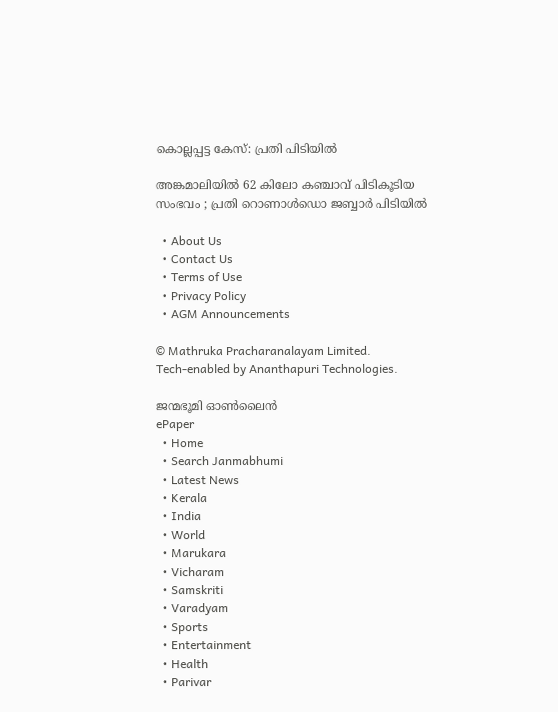കൊല്ലപ്പട്ട കേസ്: പ്രതി പിടിയിൽ

അങ്കമാലിയിൽ 62 കിലോ കഞ്ചാവ് പിടികൂടിയ സംഭവം ; പ്രതി റൊണാൾഡൊ ജബ്ബാർ പിടിയിൽ

  • About Us
  • Contact Us
  • Terms of Use
  • Privacy Policy
  • AGM Announcements

© Mathruka Pracharanalayam Limited.
Tech-enabled by Ananthapuri Technologies.

ജന്മഭൂമി ഓണ്‍ലൈന്‍
ePaper
  • Home
  • Search Janmabhumi
  • Latest News
  • Kerala
  • India
  • World
  • Marukara
  • Vicharam
  • Samskriti
  • Varadyam
  • Sports
  • Entertainment
  • Health
  • Parivar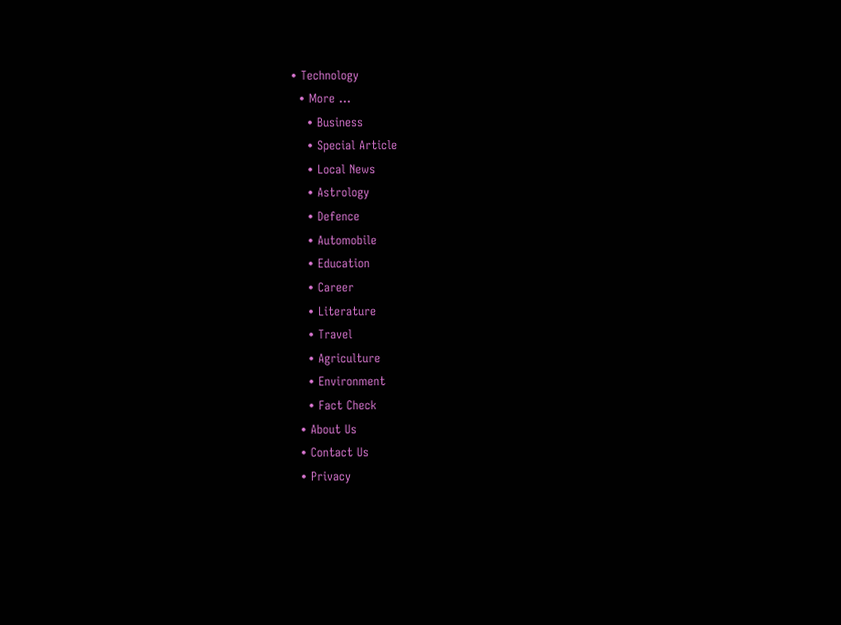• Technology
  • More …
    • Business
    • Special Article
    • Local News
    • Astrology
    • Defence
    • Automobile
    • Education
    • Career
    • Literature
    • Travel
    • Agriculture
    • Environment
    • Fact Check
  • About Us
  • Contact Us
  • Privacy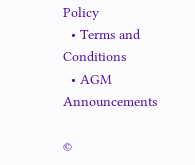Policy
  • Terms and Conditions
  • AGM Announcements

©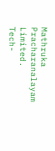Mathruka Pracharanalayam Limited.
Tech-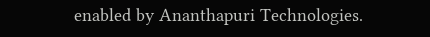enabled by Ananthapuri Technologies.